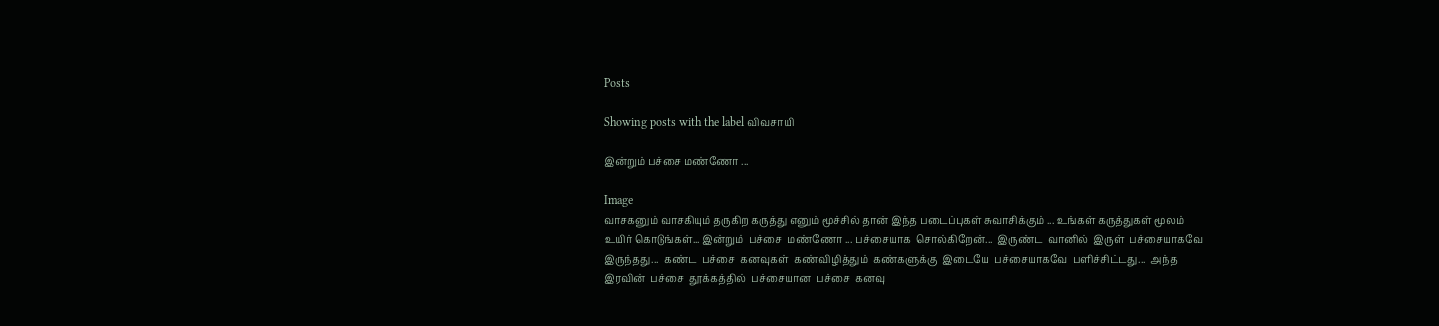Posts

Showing posts with the label விவசாயி

இன்றும் பச்சை மண்ணோ ...

Image
வாசகனும் வாசகியும் தருகிற கருத்து எனும் மூச்சில் தான் இந்த படைப்புகள் சுவாசிக்கும் ... உங்கள் கருத்துகள் மூலம் உயிர் கொடுங்கள்... இன்றும்  பச்சை  மண்ணோ ... பச்சையாக  சொல்கிறேன்...  இருண்ட  வானில்  இருள்  பச்சையாகவே  இருந்தது...  கண்ட  பச்சை  கனவுகள்  கண்விழித்தும்  கண்களுக்கு  இடையே  பச்சையாகவே  பளிச்சிட்டது...  அந்த  இரவின்  பச்சை  தூக்கத்தில்  பச்சையான  பச்சை  கனவு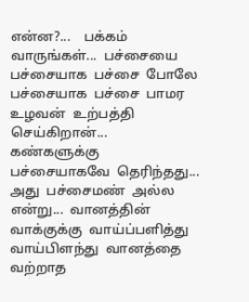என்ன?...    பக்கம்  வாருங்கள்...  பச்சையை  பச்சையாக  பச்சை  போலே  பச்சையாக  பச்சை  பாமர  உழவன்  உற்பத்தி  செய்கிறான்...  கண்களுக்கு  பச்சையாகவே  தெரிந்தது... அது  பச்சைமண்  அல்ல  என்று...  வானத்தின்  வாக்குக்கு  வாய்ப்பளித்து  வாய்பிளந்து  வானத்தை  வற்றாத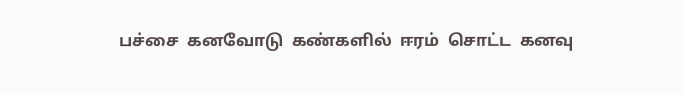பச்சை  கனவோடு  கண்களில்  ஈரம்  சொட்ட  கனவு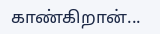காண்கிறான்...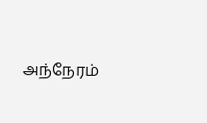அந்நேரம்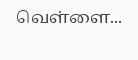வெள்ளை...